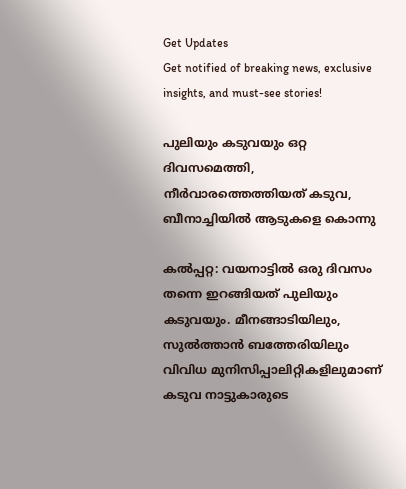Get Updates
Get notified of breaking news, exclusive insights, and must-see stories!

പുലിയും കടുവയും ഒറ്റ ദിവസമെത്തി, നീര്‍വാരത്തെത്തിയത് കടുവ, ബീനാച്ചിയില്‍ ആടുകളെ കൊന്നു

കല്‍പ്പറ്റ: വയനാട്ടില്‍ ഒരു ദിവസം തന്നെ ഇറങ്ങിയത് പുലിയും കടുവയും. മീനങ്ങാടിയിലും, സുല്‍ത്താന്‍ ബത്തേരിയിലും വിവിധ മുനിസിപ്പാലിറ്റികളിലുമാണ് കടുവ നാട്ടുകാരുടെ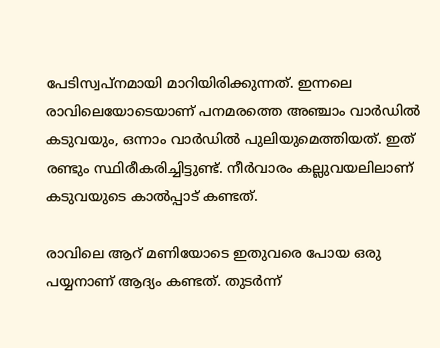പേടിസ്വപ്‌നമായി മാറിയിരിക്കുന്നത്. ഇന്നലെ രാവിലെയോടെയാണ് പനമരത്തെ അഞ്ചാം വാര്‍ഡില്‍ കടുവയും, ഒന്നാം വാര്‍ഡില്‍ പുലിയുമെത്തിയത്. ഇത് രണ്ടും സ്ഥിരീകരിച്ചിട്ടുണ്ട്. നീര്‍വാരം കല്ലുവയലിലാണ് കടുവയുടെ കാല്‍പ്പാട് കണ്ടത്.

രാവിലെ ആറ് മണിയോടെ ഇതുവരെ പോയ ഒരു പയ്യനാണ് ആദ്യം കണ്ടത്. തുടര്‍ന്ന്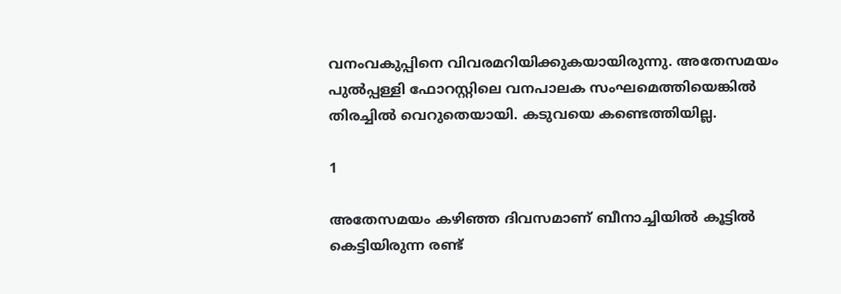വനംവകുപ്പിനെ വിവരമറിയിക്കുകയായിരുന്നു. അതേസമയം പുല്‍പ്പള്ളി ഫോറസ്റ്റിലെ വനപാലക സംഘമെത്തിയെങ്കില്‍ തിരച്ചില്‍ വെറുതെയായി. കടുവയെ കണ്ടെത്തിയില്ല.

1

അതേസമയം കഴിഞ്ഞ ദിവസമാണ് ബീനാച്ചിയില്‍ കൂട്ടില്‍ കെട്ടിയിരുന്ന രണ്ട്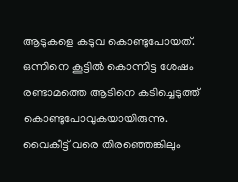ആടുകളെ കടുവ കൊണ്ടുപോയത്. ഒന്നിനെ കൂട്ടില്‍ കൊന്നിട്ട ശേഷം രണ്ടാമത്തെ ആടിനെ കടിച്ചെടുത്ത് കൊണ്ടുപോവുകയായിരുന്നു. വൈകീട്ട് വരെ തിരഞ്ഞെങ്കിലും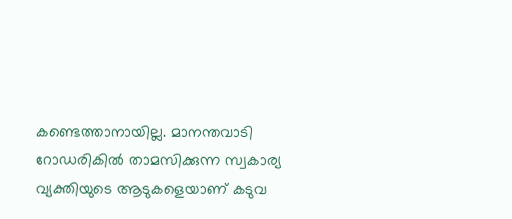കണ്ടെത്താനായില്ല. മാനന്തവാടി റോഡരികില്‍ താമസിക്കുന്ന സ്വകാര്യ വ്യക്തിയുടെ ആടുകളെയാണ് കടുവ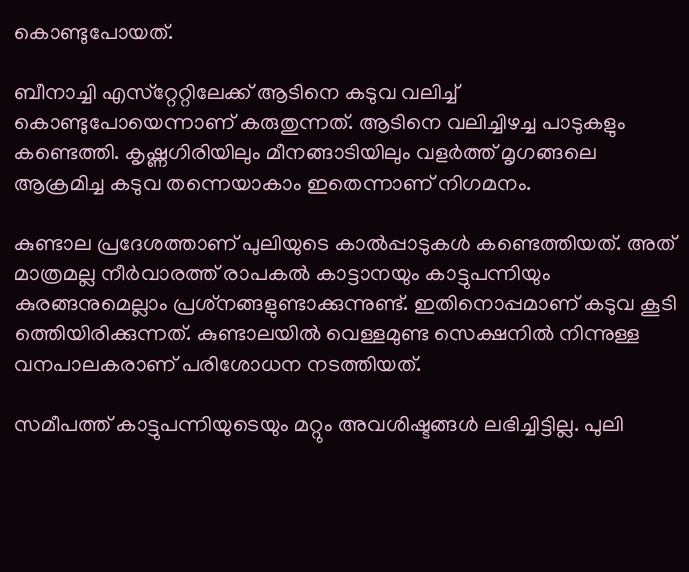കൊണ്ടുപോയത്.

ബീനാച്ചി എസ്‌റ്റേറ്റിലേക്ക് ആടിനെ കടുവ വലിച്ച് കൊണ്ടുപോയെന്നാണ് കരുതുന്നത്. ആടിനെ വലിച്ചിഴച്ച പാടുകളും കണ്ടെത്തി. കൃഷ്ണഗിരിയിലും മീനങ്ങാടിയിലും വളര്‍ത്ത് മൃഗങ്ങലെ ആക്രമിച്ച കടുവ തന്നെയാകാം ഇതെന്നാണ് നിഗമനം.

കുണ്ടാല പ്രദേശത്താണ് പുലിയുടെ കാല്‍പ്പാടുകള്‍ കണ്ടെത്തിയത്. അത് മാത്രമല്ല നീര്‍വാരത്ത് രാപകല്‍ കാട്ടാനയും കാട്ടുപന്നിയും കുരങ്ങനുമെല്ലാം പ്രശ്‌നങ്ങളുണ്ടാക്കുന്നുണ്ട്. ഇതിനൊപ്പമാണ് കടുവ കൂടി ത്തെിയിരിക്കുന്നത്. കുണ്ടാലയില്‍ വെള്ളമുണ്ട സെക്ഷനില്‍ നിന്നുള്ള വനപാലകരാണ് പരിശോധന നടത്തിയത്.

സമീപത്ത് കാട്ടുപന്നിയുടെയും മറ്റും അവശിഷ്ടങ്ങള്‍ ലഭിച്ചിട്ടില്ല. പുലി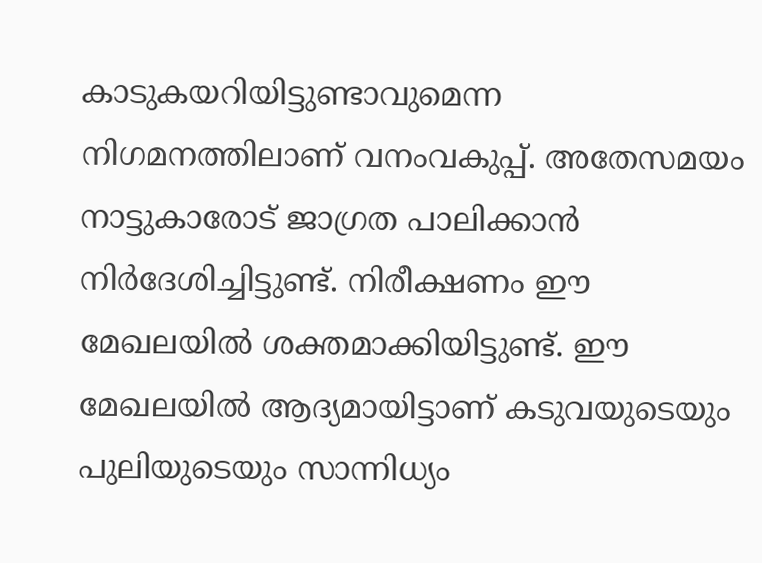കാടുകയറിയിട്ടുണ്ടാവുമെന്ന നിഗമനത്തിലാണ് വനംവകുപ്പ്. അതേസമയം നാട്ടുകാരോട് ജാഗ്രത പാലിക്കാന്‍ നിര്‍ദേശിച്ചിട്ടുണ്ട്. നിരീക്ഷണം ഈ മേഖലയില്‍ ശക്തമാക്കിയിട്ടുണ്ട്. ഈ മേഖലയില്‍ ആദ്യമായിട്ടാണ് കടുവയുടെയും പുലിയുടെയും സാന്നിധ്യം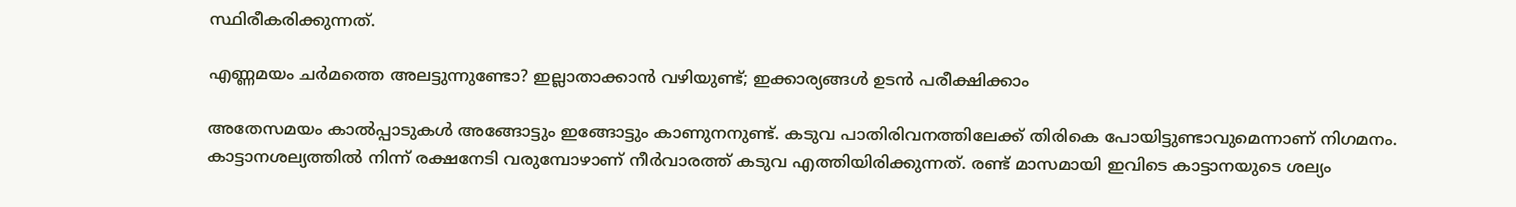സ്ഥിരീകരിക്കുന്നത്.

എണ്ണമയം ചര്‍മത്തെ അലട്ടുന്നുണ്ടോ? ഇല്ലാതാക്കാന്‍ വഴിയുണ്ട്; ഇക്കാര്യങ്ങള്‍ ഉടന്‍ പരീക്ഷിക്കാം

അതേസമയം കാല്‍പ്പാടുകള്‍ അങ്ങോട്ടും ഇങ്ങോട്ടും കാണുനനുണ്ട്. കടുവ പാതിരിവനത്തിലേക്ക് തിരികെ പോയിട്ടുണ്ടാവുമെന്നാണ് നിഗമനം. കാട്ടാനശല്യത്തില്‍ നിന്ന് രക്ഷനേടി വരുമ്പോഴാണ് നീര്‍വാരത്ത് കടുവ എത്തിയിരിക്കുന്നത്. രണ്ട് മാസമായി ഇവിടെ കാട്ടാനയുടെ ശല്യം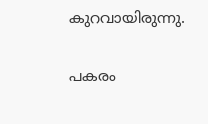കുറവായിരുന്നു.

പകരം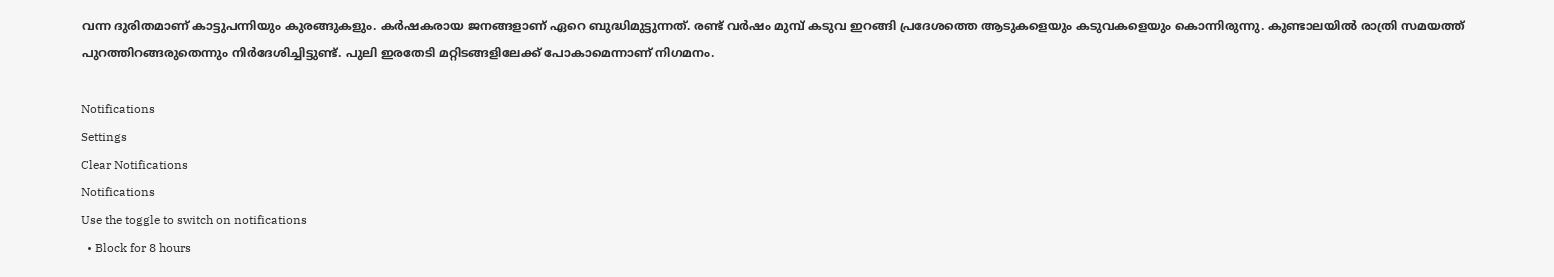വന്ന ദുരിതമാണ് കാട്ടുപന്നിയും കുരങ്ങുകളും. കര്‍ഷകരായ ജനങ്ങളാണ് ഏറെ ബുദ്ധിമുട്ടുന്നത്. രണ്ട് വര്‍ഷം മുമ്പ് കടുവ ഇറങ്ങി പ്രദേശത്തെ ആടുകളെയും കടുവകളെയും കൊന്നിരുന്നു. കുണ്ടാലയില്‍ രാത്രി സമയത്ത് പുറത്തിറങ്ങരുതെന്നും നിര്‍ദേശിച്ചിട്ടുണ്ട്. പുലി ഇരതേടി മറ്റിടങ്ങളിലേക്ക് പോകാമെന്നാണ് നിഗമനം.

Notifications
Settings
Clear Notifications
Notifications
Use the toggle to switch on notifications
  • Block for 8 hours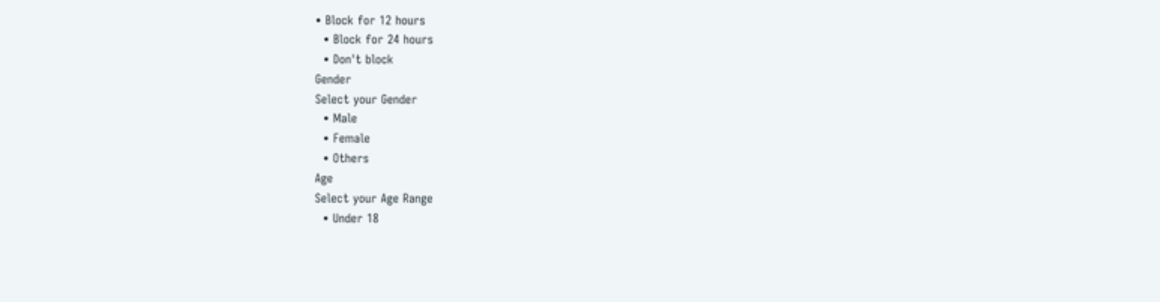• Block for 12 hours
  • Block for 24 hours
  • Don't block
Gender
Select your Gender
  • Male
  • Female
  • Others
Age
Select your Age Range
  • Under 18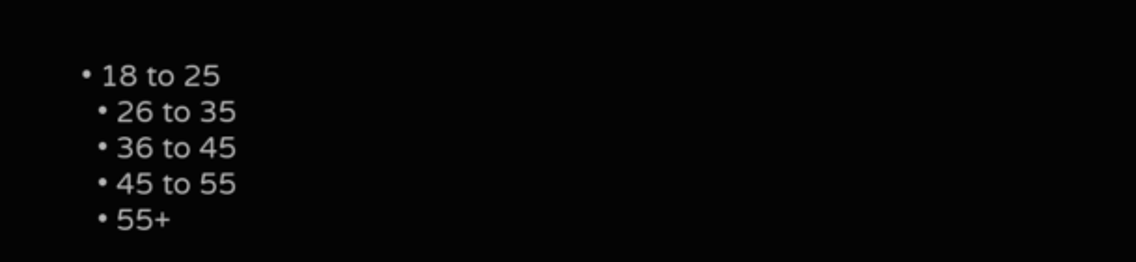• 18 to 25
  • 26 to 35
  • 36 to 45
  • 45 to 55
  • 55+